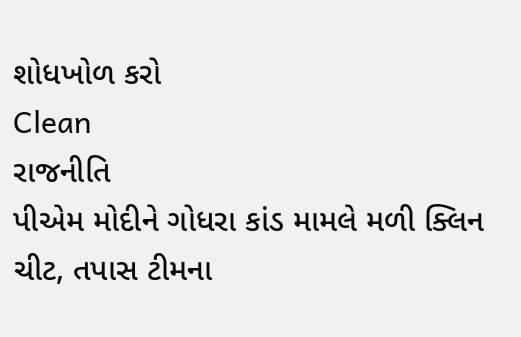શોધખોળ કરો
Clean
રાજનીતિ
પીએમ મોદીને ગોધરા કાંડ મામલે મળી ક્લિન ચીટ, તપાસ ટીમના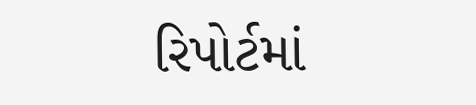રિપોર્ટમાં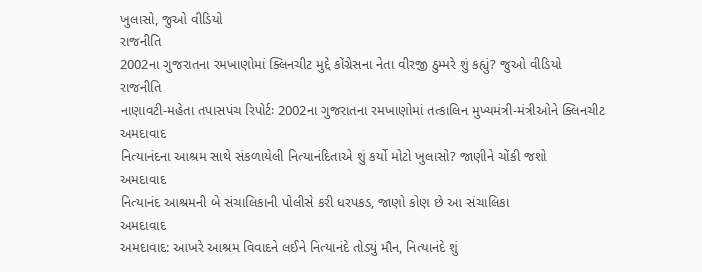ખુલાસો, જુઓ વીડિયો
રાજનીતિ
2002ના ગુજરાતના રમખાણોમાં ક્લિનચીટ મુદ્દે કોંગ્રેસના નેતા વીરજી ઠુમ્મરે શું કહ્યું? જુઓ વીડિયો
રાજનીતિ
નાણાવટી-મહેતા તપાસપંચ રિપોર્ટઃ 2002ના ગુજરાતના રમખાણોમાં તત્કાલિન મુખ્યમંત્રી-મંત્રીઓને ક્લિનચીટ
અમદાવાદ
નિત્યાનંદના આશ્રમ સાથે સંકળાયેલી નિત્યાનંદિતાએ શું કર્યો મોટો ખુલાસો? જાણીને ચોંકી જશો
અમદાવાદ
નિત્યાનંદ આશ્રમની બે સંચાલિકાની પોલીસે કરી ધરપકડ, જાણો કોણ છે આ સંચાલિકા
અમદાવાદ
અમદાવાદ: આખરે આશ્રમ વિવાદને લઈને નિત્યાનંદે તોડ્યું મૌન, નિત્યાનંદે શું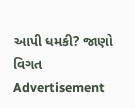આપી ધમકી? જાણો વિગત
Advertisement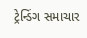ટ્રેન્ડિંગ સમાચાર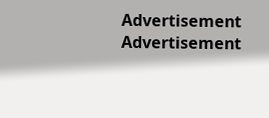Advertisement
Advertisement